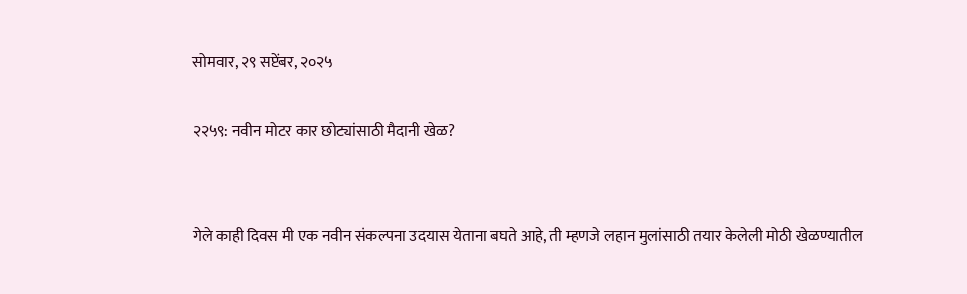सोमवार, २९ सप्टेंबर, २०२५

२२५९: नवीन मोटर कार छोट्यांसाठी मैदानी खेळ?


गेले काही दिवस मी एक नवीन संकल्पना उदयास येताना बघते आहे, ती म्हणजे लहान मुलांसाठी तयार केलेली मोठी खेळण्यातील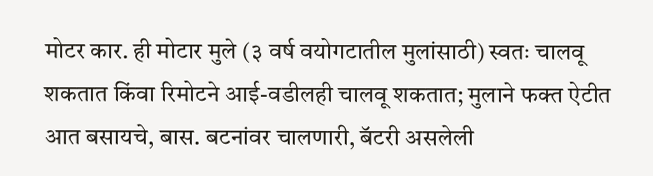मोटर कार. ही मोटार मुले (३ वर्ष वयोगटातील मुलांसाठी) स्वतः चालवू शकतात किंवा रिमोटने आई-वडीलही चालवू शकतात; मुलाने फक्त ऐटीत आत बसायचे, बास. बटनांवर चालणारी, बॅटरी असलेली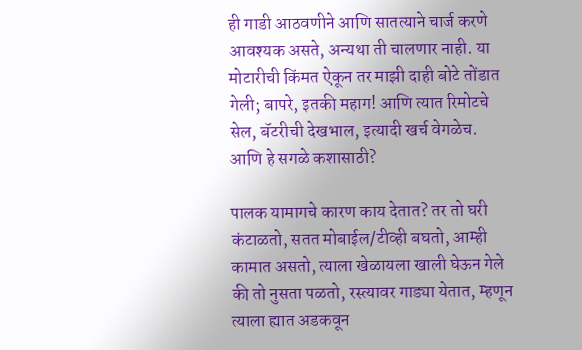ही गाडी आठवणीने आणि सातत्याने चार्ज करणे आवश्यक असते, अन्यथा ती चालणार नाही. या मोटारीची किंमत ऐकून तर माझी दाही बोटे तोंडात गेली; बापरे, इतकी महाग! आणि त्यात रिमोटचे सेल, बॅटरीची देखभाल, इत्यादी खर्च वेगळेच. आणि हे सगळे कशासाठी?

पालक यामागचे कारण काय देतात? तर तो घरी कंटाळतो, सतत मोबाईल/टीव्ही बघतो, आम्ही कामात असतो, त्याला खेळायला खाली घेऊन गेले की तो नुसता पळतो, रस्त्यावर गाड्या येतात, म्हणून त्याला ह्यात अडकवून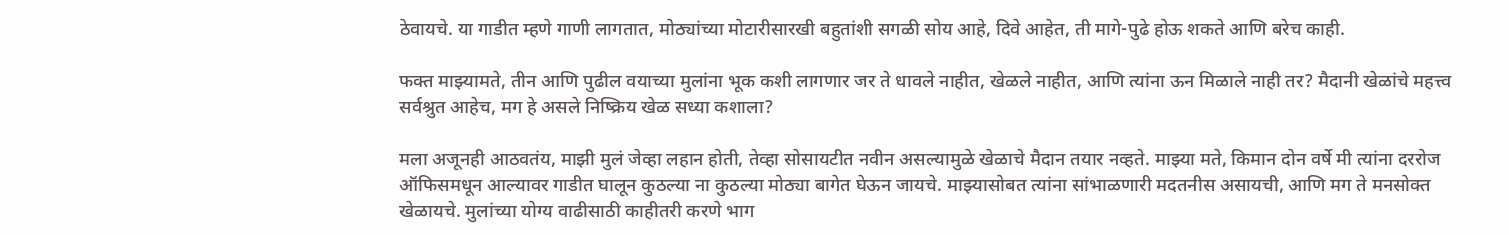ठेवायचे. या गाडीत म्हणे गाणी लागतात, मोठ्यांच्या मोटारीसारखी बहुतांशी सगळी सोय आहे, दिवे आहेत, ती मागे-पुढे होऊ शकते आणि बरेच काही.

फक्त माझ्यामते, तीन आणि पुढील वयाच्या मुलांना भूक कशी लागणार जर ते धावले नाहीत, खेळले नाहीत, आणि त्यांना ऊन मिळाले नाही तर? मैदानी खेळांचे महत्त्व सर्वश्रुत आहेच, मग हे असले निष्क्रिय खेळ सध्या कशाला?

मला अजूनही आठवतंय, माझी मुलं जेव्हा लहान होती, तेव्हा सोसायटीत नवीन असल्यामुळे खेळाचे मैदान तयार नव्हते. माझ्या मते, किमान दोन वर्षे मी त्यांना दररोज ऑफिसमधून आल्यावर गाडीत घालून कुठल्या ना कुठल्या मोठ्या बागेत घेऊन जायचे. माझ्यासोबत त्यांना सांभाळणारी मदतनीस असायची, आणि मग ते मनसोक्त खेळायचे. मुलांच्या योग्य वाढीसाठी काहीतरी करणे भाग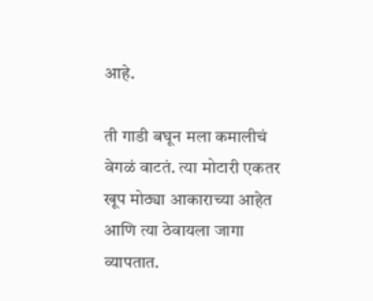आहे.

ती गाडी बघून मला कमालीचं वेगळं वाटतं. त्या मोटारी एकतर खूप मोठ्या आकाराच्या आहेत आणि त्या ठेवायला जागा व्यापतात.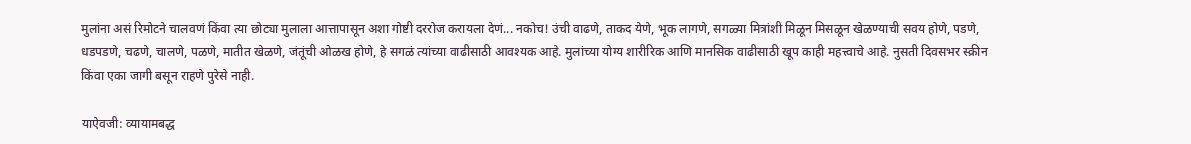मुलांना असं रिमोटने चालवणं किंवा त्या छोट्या मुलाला आत्तापासून अशा गोष्टी दररोज करायला देणं... नकोच! उंची वाढणे, ताकद येणे, भूक लागणे, सगळ्या मित्रांशी मिळून मिसळून खेळण्याची सवय होणे, पडणे, धडपडणे, चढणे, चालणे, पळणे, मातीत खेळणे, जंतूंची ओळख होणे, हे सगळं त्यांच्या वाढीसाठी आवश्यक आहे. मुलांच्या योग्य शारीरिक आणि मानसिक वाढीसाठी खूप काही महत्त्वाचे आहे. नुसती दिवसभर स्क्रीन किंवा एका जागी बसून राहणे पुरेसे नाही.

याऐवजी: व्यायामबद्ध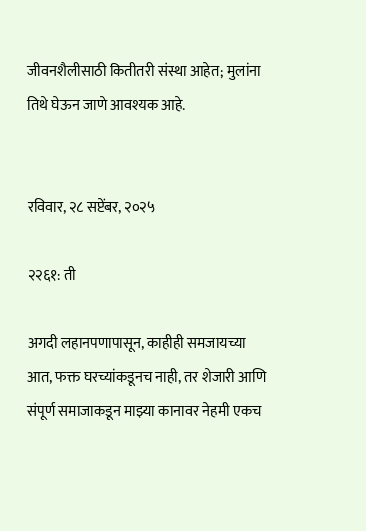जीवनशैलीसाठी कितीतरी संस्था आहेत; मुलांना तिथे घेऊन जाणे आवश्यक आहे.


रविवार, २८ सप्टेंबर, २०२५

२२६१: ती

अगदी लहानपणापासून, काहीही समजायच्या आत, फक्त घरच्यांकडूनच नाही, तर शेजारी आणि संपूर्ण समाजाकडून माझ्या कानावर नेहमी एकच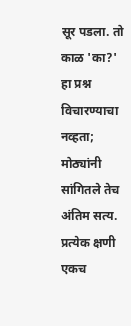सूर पडला. तो काळ 'का?' हा प्रश्न विचारण्याचा नव्हता; मोठ्यांनी सांगितले तेच अंतिम सत्य. प्रत्येक क्षणी एकच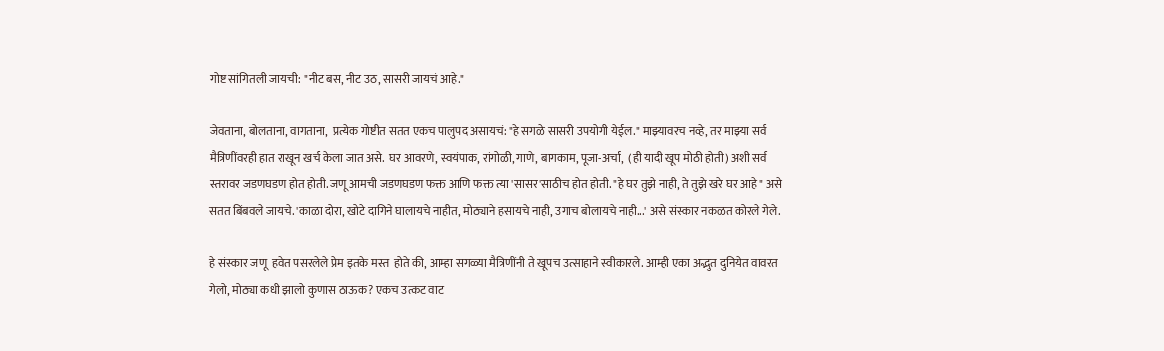गोष्ट सांगितली जायची: "नीट बस, नीट उठ, सासरी जायचं आहे."

जेवताना, बोलताना, वागताना,  प्रत्येक गोष्टीत सतत एकच पालुपद असायचं: "हे सगळे सासरी उपयोगी येईल." माझ्यावरच नव्हे, तर माझ्या सर्व मैत्रिणींवरही हात राखून खर्च केला जात असे.  घर आवरणे, स्वयंपाक, रांगोळी, गाणे, बागकाम, पूजा-अर्चा,  (ही यादी खूप मोठी होती) अशी सर्व स्तरावर जडणघडण होत होती. जणू आमची जडणघडण फक्त आणि फक्त त्या 'सासर'साठीच होत होती. "हे घर तुझे नाही, ते तुझे खरे घर आहे" असे सतत बिंबवले जायचे. 'काळा दोरा, खोटे दागिने घालायचे नाहीत, मोठ्याने हसायचे नाही, उगाच बोलायचे नाही...' असे संस्कार नकळत कोरले गेले.

हे संस्कार जणू  हवेत पसरलेले प्रेम इतके मस्त  होते की, आम्हा सगळ्या मैत्रिणींनी ते खूपच उत्साहाने स्वीकारले. आम्ही एका अद्भुत दुनियेत वावरत गेलो, मोठ्या कधी झालो कुणास ठाऊक? एकच उत्कट वाट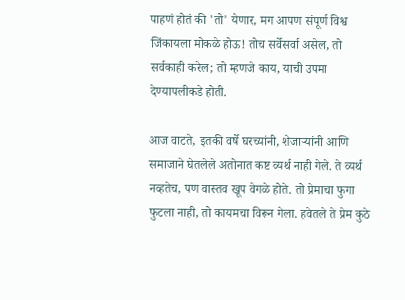पाहणं होतं की 'तो' येणार, मग आपण संपूर्ण विश्व जिंकायला मोकळे होऊ! तोच सर्वेसर्वा असेल, तो सर्वकाही करेल; तो म्हणजे काय, याची उपमा देण्यापलीकडे होती.

आज वाटते, इतकी वर्षे घरच्यांनी, शेजाऱ्यांनी आणि समाजाने घेतलेले अतोनात कष्ट व्यर्थ नाही गेले. ते व्यर्थ नव्हतेच, पण वास्तव खूप वेगळे होते. तो प्रेमाचा फुगा फुटला नाही, तो कायमचा विरून गेला. हवेतले ते प्रेम कुठे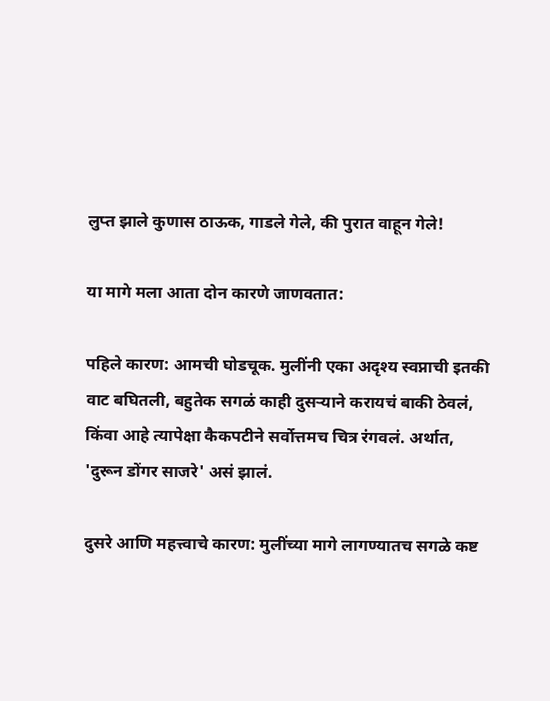लुप्त झाले कुणास ठाऊक, गाडले गेले, की पुरात वाहून गेले!

या मागे मला आता दोन कारणे जाणवतात:

पहिले कारण: आमची घोडचूक. मुलींनी एका अदृश्य स्वप्नाची इतकी वाट बघितली, बहुतेक सगळं काही दुसऱ्याने करायचं बाकी ठेवलं, किंवा आहे त्यापेक्षा कैकपटीने सर्वोत्तमच चित्र रंगवलं. अर्थात, 'दुरून डोंगर साजरे' असं झालं.

दुसरे आणि महत्त्वाचे कारण: मुलींच्या मागे लागण्यातच सगळे कष्ट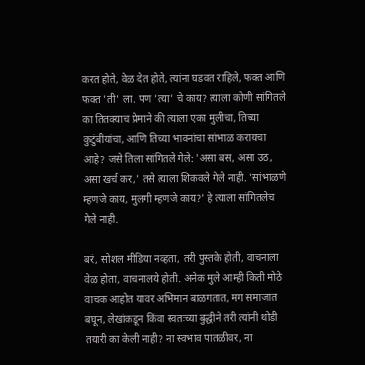करत होते, वेळ देत होते, त्यांना घडवत राहिले, फक्त आणि फक्त 'ती' ला. पण 'त्या' चे काय? त्याला कोणी सांगितले का तितक्याच प्रेमाने की त्याला एका मुलीचा, तिच्या कुटुंबीयांचा, आणि तिच्या भावनांचा सांभाळ करायचा आहे? जसे तिला सांगितले गेले: 'असा बस, असा उठ, असा खर्च कर,' तसे त्याला शिकवले गेले नाही. 'सांभाळणे म्हणजे काय, मुलगी म्हणजे काय?' हे त्याला सांगितलेच गेले नाही.

बरं, सोशल मीडिया नव्हता, तरी पुस्तके होती, वाचनाला वेळ होता, वाचनालये होती. अनेक मुले आम्ही किती मोठे वाचक आहोत यावर अभिमान बाळगतात, मग समाजात बघून, लेखांकडून किंवा स्वतःच्या बुद्धीने तरी त्यांनी थोडी तयारी का केली नाही? ना स्वभाव पातळीवर, ना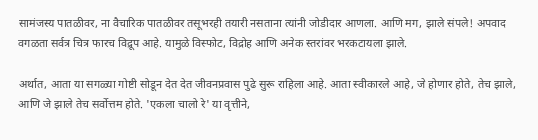सामंजस्य पातळीवर, ना वैचारिक पातळीवर तसूभरही तयारी नसताना त्यांनी जोडीदार आणला. आणि मग, झाले संपले! अपवाद वगळता सर्वत्र चित्र फारच विद्रूप आहे. यामुळे विस्फोट, विद्रोह आणि अनेक स्तरांवर भरकटायला झाले.

अर्थात, आता या सगळ्या गोष्टी सोडून देत देत जीवनप्रवास पुढे सुरू राहिला आहे. आता स्वीकारले आहे, जे होणार होते, तेच झाले, आणि जे झाले तेच सर्वोत्तम होते. 'एकला चालो रे' या वृत्तीने,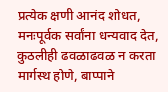प्रत्येक क्षणी आनंद शोधत, मनःपूर्वक सर्वांना धन्यवाद देत, कुठलीही ढवळाढवळ न करता मार्गस्थ होणे, बाप्पाने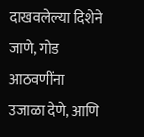दाखवलेल्या दिशेने जाणे, गोड आठवणींना उजाळा देणे, आणि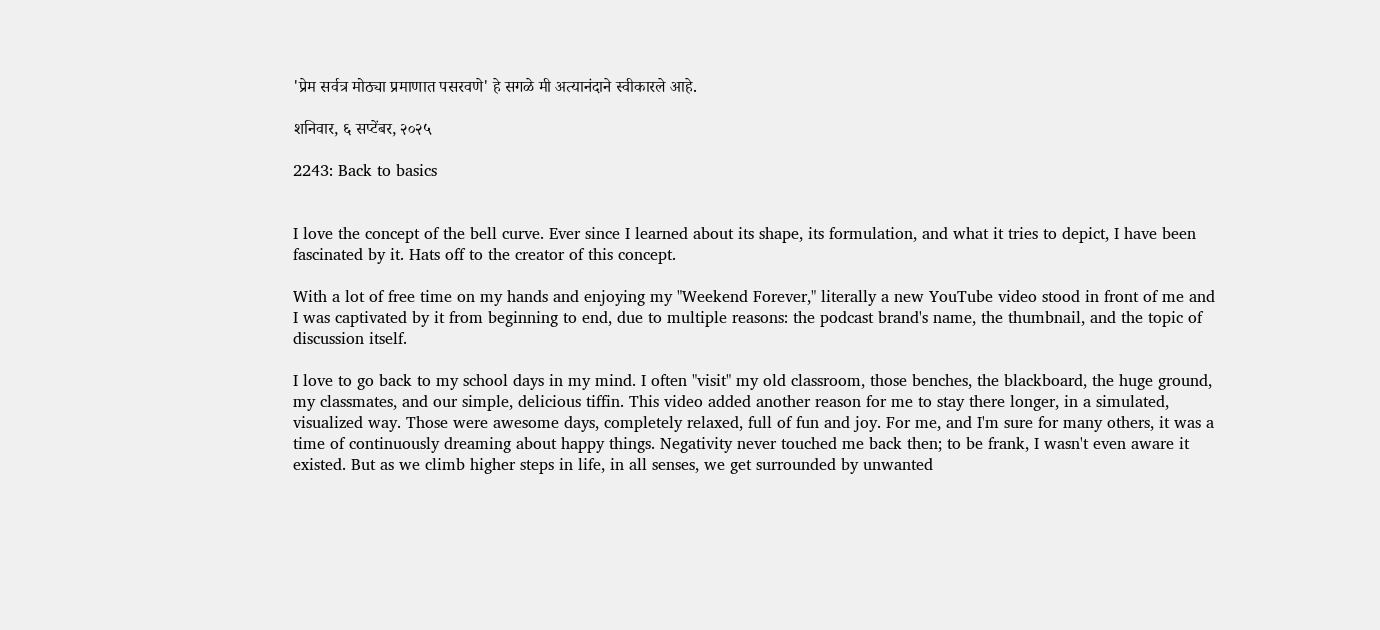'प्रेम सर्वत्र मोठ्या प्रमाणात पसरवणे' हे सगळे मी अत्यानंदाने स्वीकारले आहे.

शनिवार, ६ सप्टेंबर, २०२५

2243: Back to basics


I love the concept of the bell curve. Ever since I learned about its shape, its formulation, and what it tries to depict, I have been fascinated by it. Hats off to the creator of this concept.

With a lot of free time on my hands and enjoying my "Weekend Forever," literally a new YouTube video stood in front of me and I was captivated by it from beginning to end, due to multiple reasons: the podcast brand's name, the thumbnail, and the topic of discussion itself.

I love to go back to my school days in my mind. I often "visit" my old classroom, those benches, the blackboard, the huge ground, my classmates, and our simple, delicious tiffin. This video added another reason for me to stay there longer, in a simulated, visualized way. Those were awesome days, completely relaxed, full of fun and joy. For me, and I'm sure for many others, it was a time of continuously dreaming about happy things. Negativity never touched me back then; to be frank, I wasn't even aware it existed. But as we climb higher steps in life, in all senses, we get surrounded by unwanted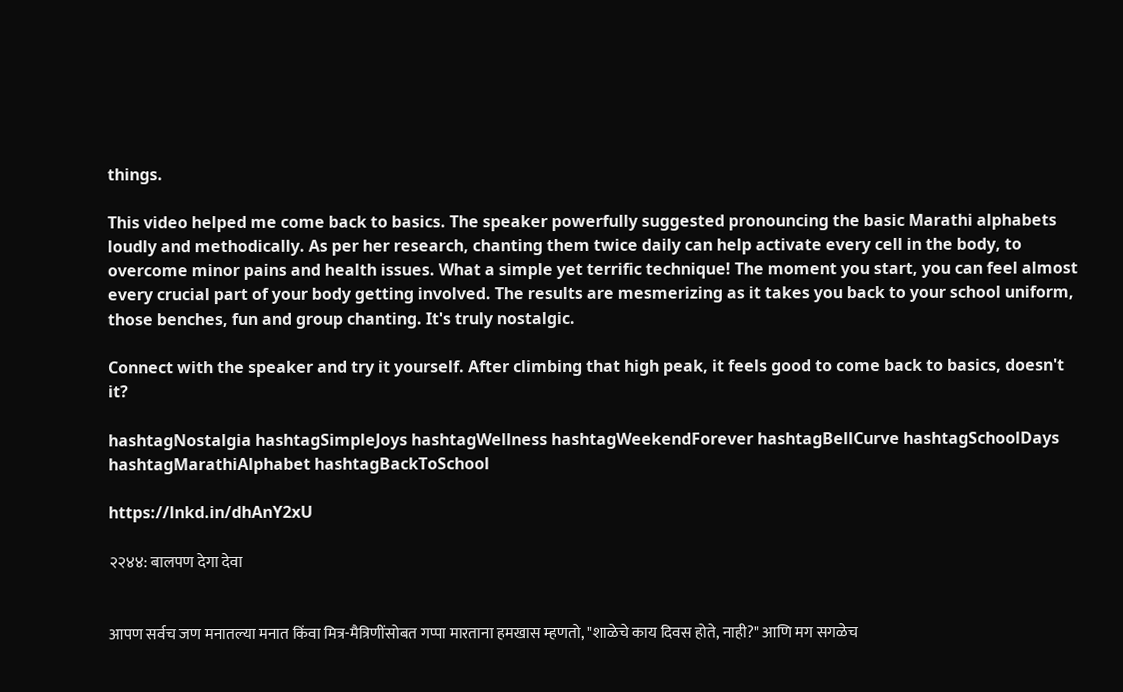things.

This video helped me come back to basics. The speaker powerfully suggested pronouncing the basic Marathi alphabets loudly and methodically. As per her research, chanting them twice daily can help activate every cell in the body, to overcome minor pains and health issues. What a simple yet terrific technique! The moment you start, you can feel almost every crucial part of your body getting involved. The results are mesmerizing as it takes you back to your school uniform, those benches, fun and group chanting. It's truly nostalgic.

Connect with the speaker and try it yourself. After climbing that high peak, it feels good to come back to basics, doesn't it?

hashtagNostalgia hashtagSimpleJoys hashtagWellness hashtagWeekendForever hashtagBellCurve hashtagSchoolDays hashtagMarathiAlphabet hashtagBackToSchool

https://lnkd.in/dhAnY2xU

२२४४: बालपण देगा देवा


आपण सर्वच जण मनातल्या मनात किंवा मित्र-मैत्रिणींसोबत गप्पा मारताना हमखास म्हणतो, "शाळेचे काय दिवस होते, नाही?" आणि मग सगळेच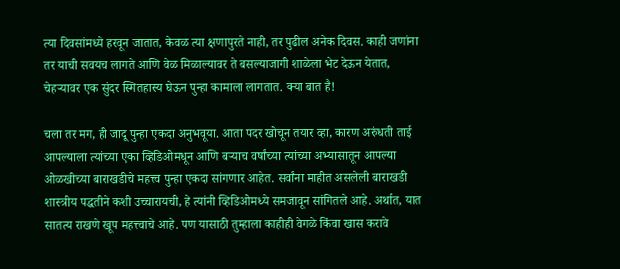त्या दिवसांमध्ये हरवून जातात, केवळ त्या क्षणापुरते नाही, तर पुढील अनेक दिवस. काही जणांना तर याची सवयच लागते आणि वेळ मिळाल्यावर ते बसल्याजागी शाळेला भेट देऊन येतात, चेहऱ्यावर एक सुंदर स्मितहास्य घेऊन पुन्हा कामाला लागतात. क्या बात है!

चला तर मग, ही जादू पुन्हा एकदा अनुभवूया. आता पदर खोचून तयार व्हा, कारण अरुंधती ताई आपल्याला त्यांच्या एका व्हिडिओमधून आणि बऱ्याच वर्षांच्या त्यांच्या अभ्यासातून आपल्या ओळखीच्या बाराखडीचे महत्त्व पुन्हा एकदा सांगणार आहेत. सर्वांना माहीत असलेली बाराखडी शास्त्रीय पद्धतीने कशी उच्चारायची, हे त्यांनी व्हिडिओमध्ये समजावून सांगितले आहे. अर्थात, यात सातत्य राखणे खूप महत्त्वाचे आहे. पण यासाठी तुम्हाला काहीही वेगळे किंवा खास करावे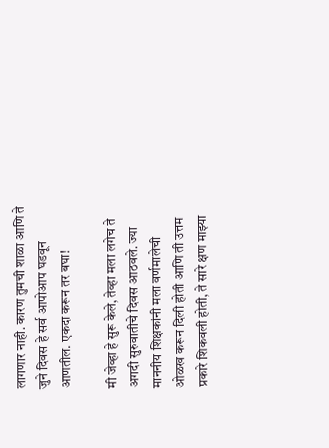लागणार नाही. कारण तुमची शाळा आणि ते जुने दिवस हे सर्व आपोआप घडवून आणतील. एकदा करून तर बघा!

मी जेव्हा हे सुरू केले, तेव्हा मला लगेच ते अगदी सुरुवातीचे दिवस आठवले. ज्या माननीय शिक्षकांनी मला वर्णमालेची ओळख करून दिली होती आणि ती उत्तम प्रकारे शिकवली होती, ते सारे क्षण माझ्या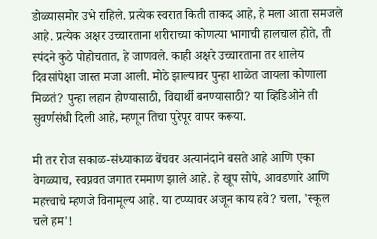डोळ्यासमोर उभे राहिले. प्रत्येक स्वरात किती ताकद आहे, हे मला आता समजले आहे. प्रत्येक अक्षर उच्चारताना शरीराच्या कोणत्या भागाची हालचाल होते, ती स्पंदने कुठे पोहोचतात, हे जाणवले. काही अक्षरे उच्चारताना तर शालेय दिवसांपेक्षा जास्त मजा आली. मोठे झाल्यावर पुन्हा शाळेत जायला कोणाला मिळतं? पुन्हा लहान होण्यासाठी, विद्यार्थी बनण्यासाठी? या व्हिडिओने ती सुवर्णसंधी दिली आहे, म्हणून तिचा पुरेपूर वापर करूया.

मी तर रोज सकाळ-संध्याकाळ बेंचवर अत्यानंदाने बसते आहे आणि एका वेगळ्याच, स्वप्नवत जगात रममाण झाले आहे. हे खूप सोपे, आवडणारे आणि महत्त्वाचे म्हणजे विनामूल्य आहे. या टप्प्यावर अजून काय हवे? चला, 'स्कूल चले हम'!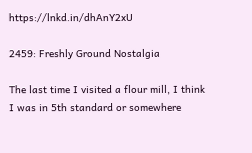https://lnkd.in/dhAnY2xU

2459: Freshly Ground Nostalgia

The last time I visited a flour mill, I think I was in 5th standard or somewhere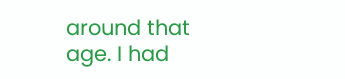around that age. I had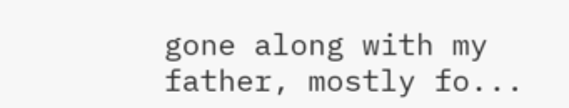gone along with my father, mostly fo...